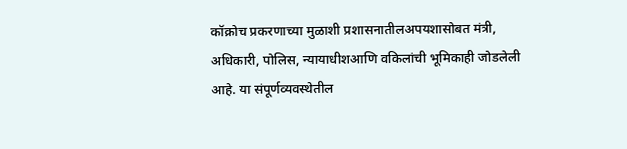कॉक्रोच प्रकरणाच्या मुळाशी प्रशासनातीलअपयशासोबत मंत्री, अधिकारी, पोलिस, न्यायाधीशआणि वकिलांची भूमिकाही जोडलेली आहे. या संपूर्णव्यवस्थेतील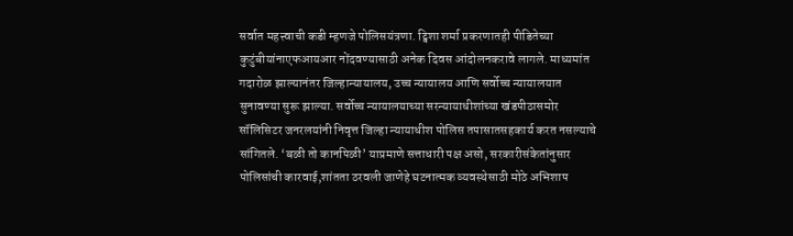सर्वात महत्त्वाची कडी म्हणजे पोलिसयंत्रणा. ट्विशा शर्मा प्रकरणातही पीडितेच्या कुटुंबीयांनाएफआयआर नोंदवण्यासाठी अनेक दिवस आंदोलनकरावे लागले. माध्यमांत गदारोळ झाल्यानंतर जिल्हान्यायालय, उच्च न्यायालय आणि सर्वोच्च न्यायालयात सुनावण्या सुरू झाल्या. सर्वोच्च न्यायालयाच्या सरन्यायाधीशांच्या खंडपीठासमोर सॉलिसिटर जनरलयांनी निवृत्त जिल्हा न्यायाधीश पोलिस तपासातसहकार्य करत नसल्याचे सांगितले. ‘बळी तो कानपिळी’ याप्रमाणे सत्ताधारी पक्ष असो, सरकारीसंकेतांनुसार पोलिसांची कारवाई,शांतता ठरवली जाणेहे घटनात्मक व्यवस्थेसाठी मोठे अभिशाप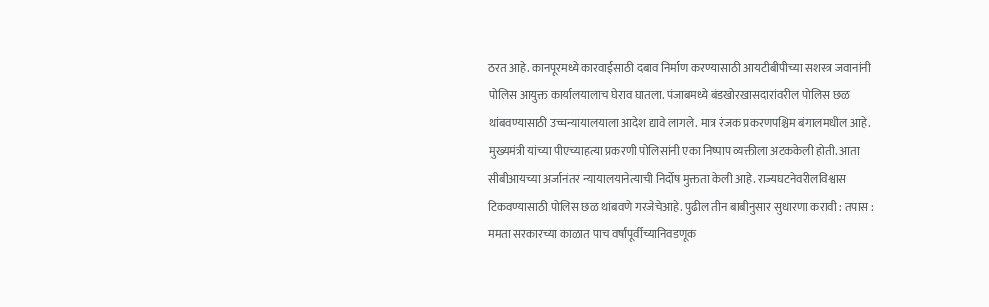ठरत आहे. कानपूरमध्ये कारवाईसाठी दबाव निर्माण करण्यासाठी आयटीबीपीच्या सशस्त्र जवानांनी पोलिस आयुक्त कार्यालयालाच घेराव घातला. पंजाबमध्ये बंडखोरखासदारांवरील पोलिस छळ थांबवण्यासाठी उच्चन्यायालयाला आदेश द्यावे लागले. मात्र रंजक प्रकरणपश्चिम बंगालमधील आहे. मुख्यमंत्री यांच्या पीएच्याहत्या प्रकरणी पोलिसांनी एका निष्पाप व्यक्तीला अटककेली होती. आता सीबीआयच्या अर्जानंतर न्यायालयानेत्याची निर्दोष मुक्तता केली आहे. राज्यघटनेवरीलविश्वास टिकवण्यासाठी पोलिस छळ थांबवणे गरजेचेआहे. पुढील तीन बाबीनुसार सुधारणा करावी : तपास : ममता सरकारच्या काळात पाच वर्षांपूर्वीच्यानिवडणूक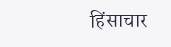हिंसाचार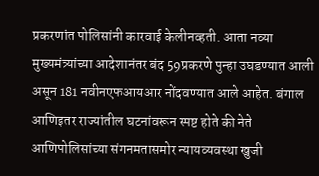प्रकरणांत पोलिसांनी कारवाई केलीनव्हती. आता नव्या मुख्यमंत्र्यांच्या आदेशानंतर बंद 59प्रकरणे पुन्हा उघडण्यात आली असून 181 नवीनएफआयआर नोंदवण्यात आले आहेत. बंगाल आणिइतर राज्यांतील घटनांवरून स्पष्ट होते की नेते आणिपोलिसांच्या संगनमतासमोर न्यायव्यवस्था खुजी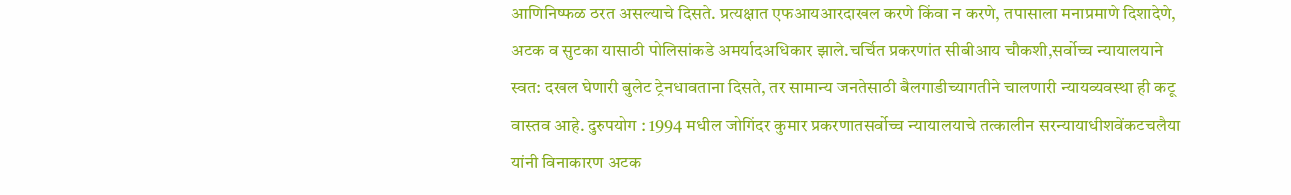आणिनिष्फळ ठरत असल्याचे दिसते. प्रत्यक्षात एफआयआरदाखल करणे किंवा न करणे, तपासाला मनाप्रमाणे दिशादेणे, अटक व सुटका यासाठी पोलिसांकडे अमर्यादअधिकार झाले.चर्चित प्रकरणांत सीबीआय चौकशी,सर्वोच्च न्यायालयाने स्वत: दखल घेणारी बुलेट ट्रेनधावताना दिसते, तर सामान्य जनतेसाठी बैलगाडीच्यागतीने चालणारी न्यायव्यवस्था ही कटू वास्तव आहे. दुरुपयोग : 1994 मधील जोगिंदर कुमार प्रकरणातसर्वोच्च न्यायालयाचे तत्कालीन सरन्यायाधीशवेंकटचलैया यांनी विनाकारण अटक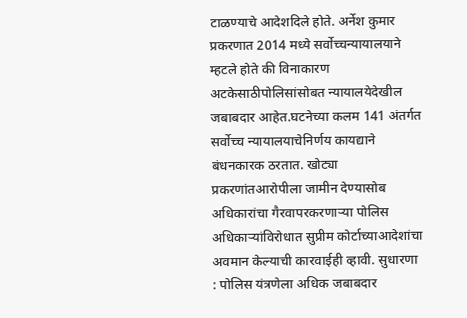टाळण्याचे आदेशदिले होते. अर्नेश कुमार प्रकरणात 2014 मध्ये सर्वोच्चन्यायालयाने म्हटले होते की विनाकारण अटकेसाठीपोलिसांसोबत न्यायालयेदेखील जबाबदार आहेत.घटनेच्या कलम 141 अंतर्गत सर्वोच्च न्यायालयाचेनिर्णय कायद्याने बंधनकारक ठरतात. खोट्या प्रकरणांतआरोपीला जामीन देण्यासोब अधिकारांचा गैरवापरकरणाऱ्या पोलिस अधिकाऱ्यांविरोधात सुप्रीम कोर्टाच्याआदेशांचा अवमान केल्याची कारवाईही व्हावी. सुधारणा : पोलिस यंत्रणेला अधिक जबाबदार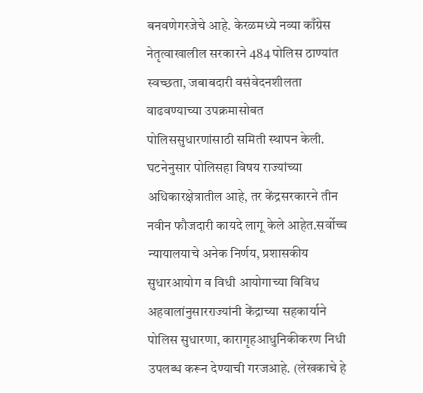बनवणेगरजेचे आहे. केरळमध्ये नव्या काँग्रेस नेतृत्वाखालील सरकारने 484 पोलिस ठाण्यांत स्वच्छता, जबाबदारी वसंवेदनशीलता वाढवण्याच्या उपक्रमासोबत पोलिससुधारणांसाठी समिती स्थापन केली. घटनेनुसार पोलिसहा विषय राज्यांच्या अधिकारक्षेत्रातील आहे, तर केंद्रसरकारने तीन नवीन फौजदारी कायदे लागू केले आहेत.सर्वोच्च न्यायालयाचे अनेक निर्णय, प्रशासकीय सुधारआयोग व विधी आयोगाच्या विविध अहवालांनुसारराज्यांनी केंद्राच्या सहकार्याने पोलिस सुधारणा, कारागृहआधुनिकीकरण निधी उपलब्ध करून देण्याची गरजआहे. (लेखकाचे हे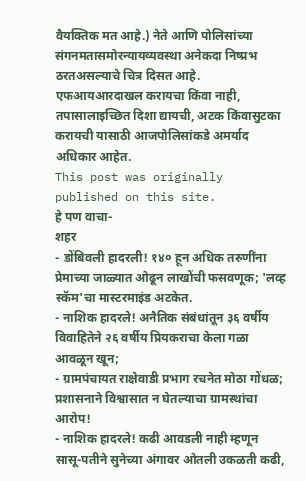वैयक्तिक मत आहे.) नेते आणि पोलिसांच्या संगनमतासमोरन्यायव्यवस्था अनेकदा निष्प्रभ ठरतअसल्याचे चित्र दिसत आहे. एफआयआरदाखल करायचा किंवा नाही, तपासालाइच्छित दिशा द्यायची, अटक किंवासुटका करायची यासाठी आजपोलिसांकडे अमर्याद अधिकार आहेत.
This post was originally published on this site.
हे पण वाचा-
शहर
- डोंबिवली हादरली! १४० हून अधिक तरुणींना प्रेमाच्या जाळ्यात ओढून लाखोंची फसवणूक; 'लव्ह स्कॅम'चा मास्टरमाइंड अटकेत.
- नाशिक हादरले! अनैतिक संबंधांतून ३६ वर्षीय विवाहितेने २६ वर्षीय प्रियकराचा केला गळा आवळून खून;
- ग्रामपंचायत राक्षेवाडी प्रभाग रचनेत मोठा गोंधळ; प्रशासनाने विश्वासात न घेतल्याचा ग्रामस्थांचा आरोप!
- नाशिक हादरले! कढी आवडली नाही म्हणून सासू-पतीने सुनेच्या अंगावर ओतली उकळती कढी,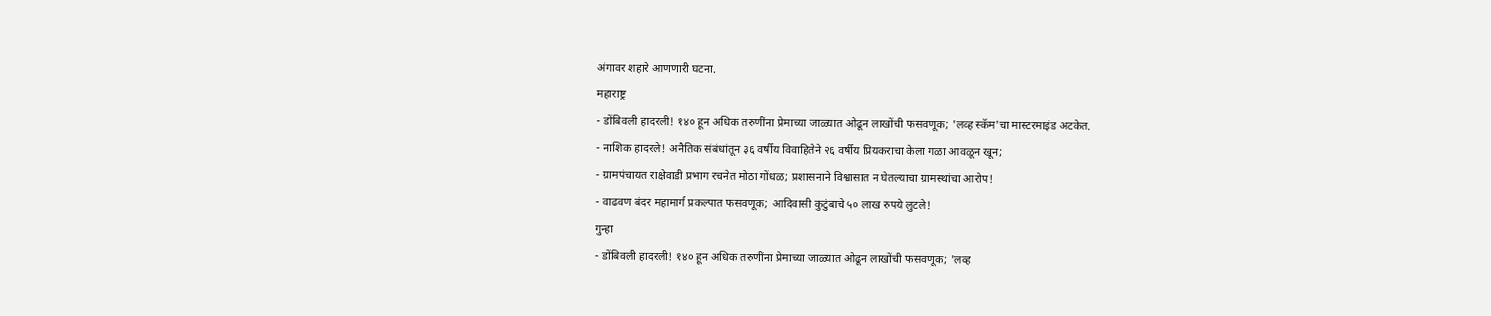अंगावर शहारे आणणारी घटना.
महाराष्ट्र
- डोंबिवली हादरली! १४० हून अधिक तरुणींना प्रेमाच्या जाळ्यात ओढून लाखोंची फसवणूक; 'लव्ह स्कॅम'चा मास्टरमाइंड अटकेत.
- नाशिक हादरले! अनैतिक संबंधांतून ३६ वर्षीय विवाहितेने २६ वर्षीय प्रियकराचा केला गळा आवळून खून;
- ग्रामपंचायत राक्षेवाडी प्रभाग रचनेत मोठा गोंधळ; प्रशासनाने विश्वासात न घेतल्याचा ग्रामस्थांचा आरोप!
- वाढवण बंदर महामार्ग प्रकल्पात फसवणूक; आदिवासी कुटुंबाचे ५० लाख रुपये लुटले!
गुन्हा
- डोंबिवली हादरली! १४० हून अधिक तरुणींना प्रेमाच्या जाळ्यात ओढून लाखोंची फसवणूक; 'लव्ह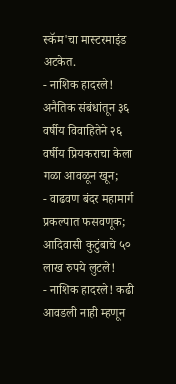स्कॅम'चा मास्टरमाइंड अटकेत.
- नाशिक हादरले! अनैतिक संबंधांतून ३६ वर्षीय विवाहितेने २६ वर्षीय प्रियकराचा केला गळा आवळून खून;
- वाढवण बंदर महामार्ग प्रकल्पात फसवणूक; आदिवासी कुटुंबाचे ५० लाख रुपये लुटले!
- नाशिक हादरले! कढी आवडली नाही म्हणून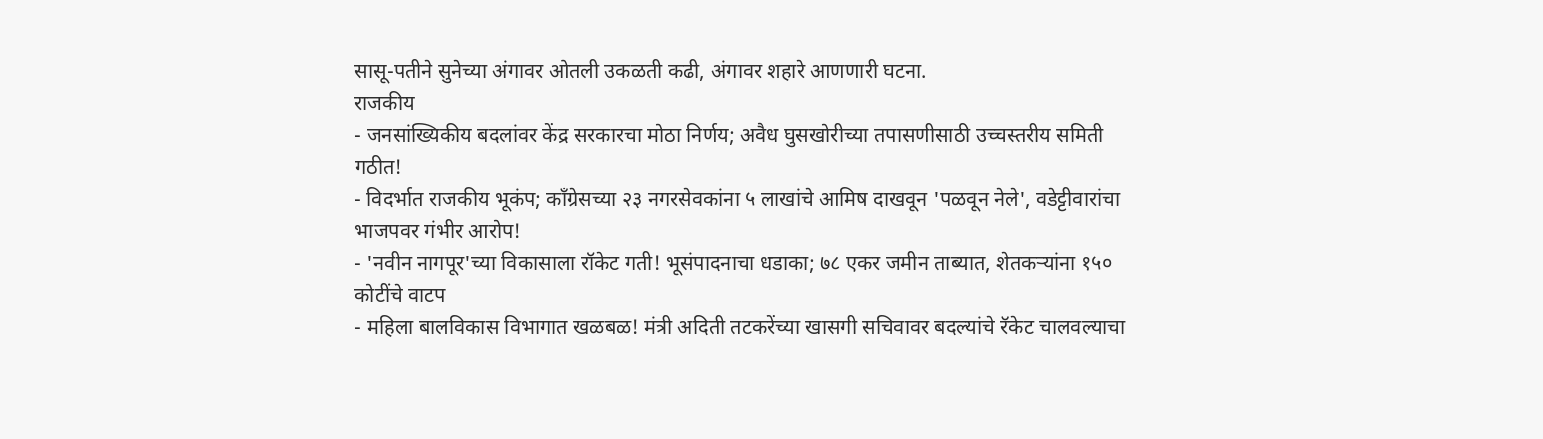सासू-पतीने सुनेच्या अंगावर ओतली उकळती कढी, अंगावर शहारे आणणारी घटना.
राजकीय
- जनसांख्यिकीय बदलांवर केंद्र सरकारचा मोठा निर्णय; अवैध घुसखोरीच्या तपासणीसाठी उच्चस्तरीय समिती गठीत!
- विदर्भात राजकीय भूकंप; काँग्रेसच्या २३ नगरसेवकांना ५ लाखांचे आमिष दाखवून 'पळवून नेले', वडेट्टीवारांचा भाजपवर गंभीर आरोप!
- 'नवीन नागपूर'च्या विकासाला रॉकेट गती! भूसंपादनाचा धडाका; ७८ एकर जमीन ताब्यात, शेतकऱ्यांना १५० कोटींचे वाटप
- महिला बालविकास विभागात खळबळ! मंत्री अदिती तटकरेंच्या खासगी सचिवावर बदल्यांचे रॅकेट चालवल्याचा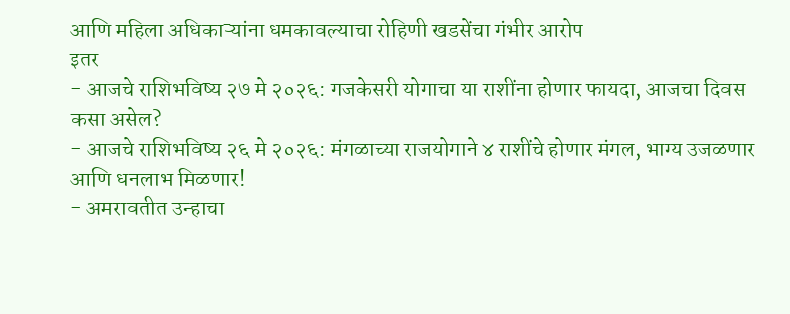आणि महिला अधिकाऱ्यांना धमकावल्याचा रोहिणी खडसेंचा गंभीर आरोप
इतर
- आजचे राशिभविष्य २७ मे २०२६: गजकेसरी योगाचा या राशींना होणार फायदा, आजचा दिवस कसा असेल?
- आजचे राशिभविष्य २६ मे २०२६: मंगळाच्या राजयोगाने ४ राशींचे होणार मंगल, भाग्य उजळणार आणि धनलाभ मिळणार!
- अमरावतीत उन्हाचा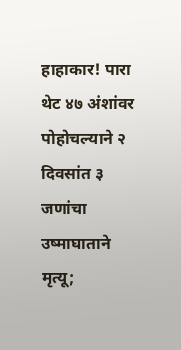हाहाकार! पारा थेट ४७ अंशांवर पोहोचल्याने २ दिवसांत ३ जणांचा उष्माघाताने मृत्यू;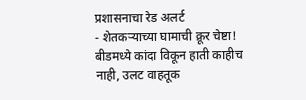प्रशासनाचा रेड अलर्ट
- शेतकऱ्याच्या घामाची क्रूर चेष्टा! बीडमध्ये कांदा विकून हाती काहीच नाही, उलट वाहतूक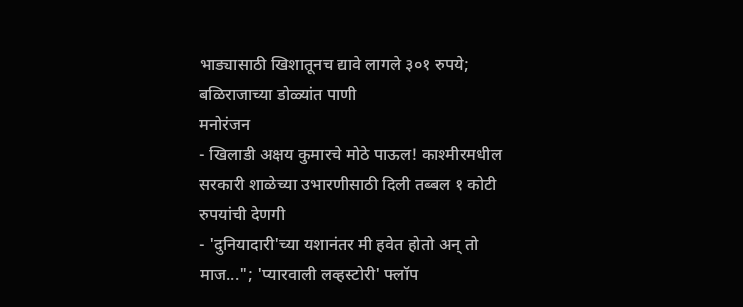भाड्यासाठी खिशातूनच द्यावे लागले ३०१ रुपये; बळिराजाच्या डोळ्यांत पाणी
मनोरंजन
- खिलाडी अक्षय कुमारचे मोठे पाऊल! काश्मीरमधील सरकारी शाळेच्या उभारणीसाठी दिली तब्बल १ कोटी रुपयांची देणगी
- 'दुनियादारी'च्या यशानंतर मी हवेत होतो अन् तो माज..."; 'प्यारवाली लव्हस्टोरी' फ्लॉप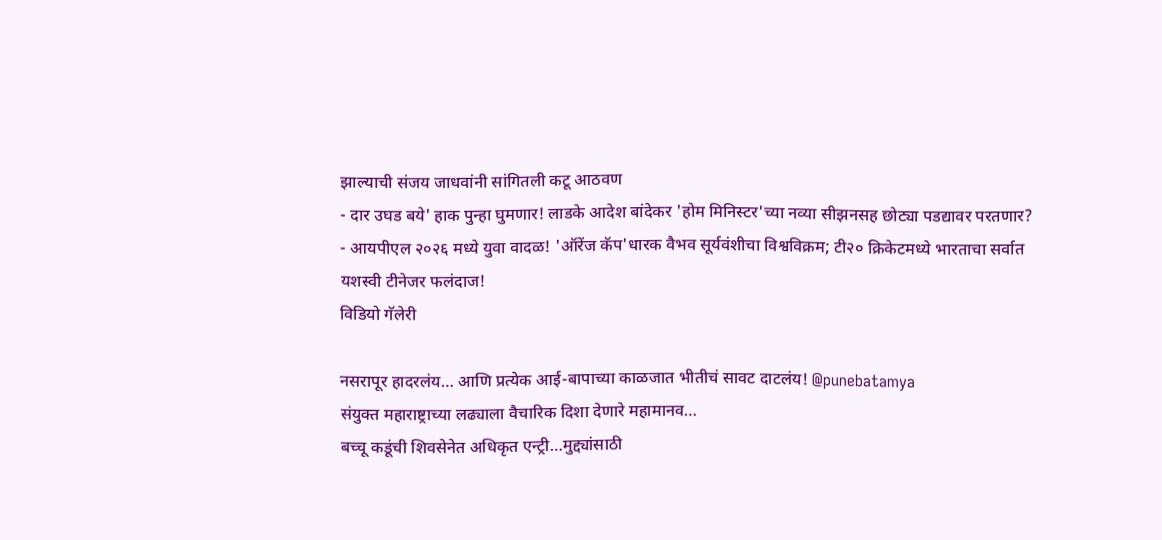झाल्याची संजय जाधवांनी सांगितली कटू आठवण
- दार उघड बये' हाक पुन्हा घुमणार! लाडके आदेश बांदेकर 'होम मिनिस्टर'च्या नव्या सीझनसह छोट्या पडद्यावर परतणार?
- आयपीएल २०२६ मध्ये युवा वादळ! 'ऑरेंज कॅप'धारक वैभव सूर्यवंशीचा विश्वविक्रम; टी२० क्रिकेटमध्ये भारताचा सर्वात यशस्वी टीनेजर फलंदाज!
विडियो गॅलेरी

नसरापूर हादरलंय… आणि प्रत्येक आई-बापाच्या काळजात भीतीचं सावट दाटलंय! @punebatamya
संयुक्त महाराष्ट्राच्या लढ्याला वैचारिक दिशा देणारे महामानव…
बच्चू कडूंची शिवसेनेत अधिकृत एन्ट्री…मुद्द्यांसाठी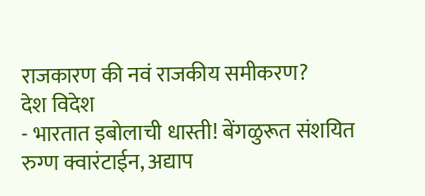राजकारण की नवं राजकीय समीकरण?
देश विदेश
- भारतात इबोलाची धास्ती! बेंगळुरूत संशयित रुग्ण क्वारंटाईन, अद्याप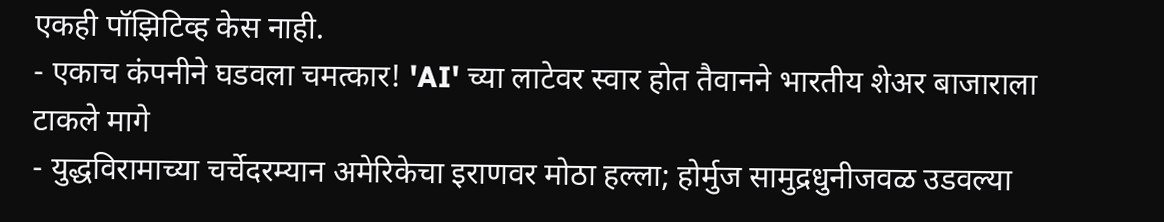एकही पॉझिटिव्ह केस नाही.
- एकाच कंपनीने घडवला चमत्कार! 'AI' च्या लाटेवर स्वार होत तैवानने भारतीय शेअर बाजाराला टाकले मागे
- युद्धविरामाच्या चर्चेदरम्यान अमेरिकेचा इराणवर मोठा हल्ला; होर्मुज सामुद्रधुनीजवळ उडवल्या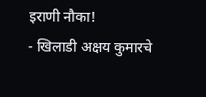इराणी नौका!
- खिलाडी अक्षय कुमारचे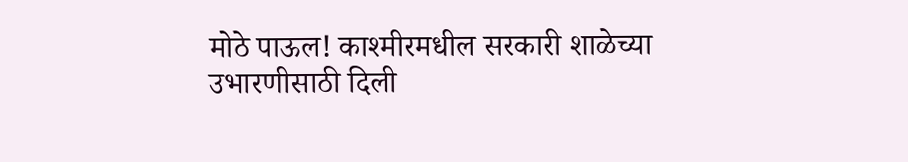मोठे पाऊल! काश्मीरमधील सरकारी शाळेच्या उभारणीसाठी दिली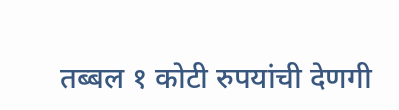तब्बल १ कोटी रुपयांची देणगी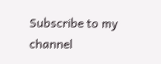Subscribe to my channel